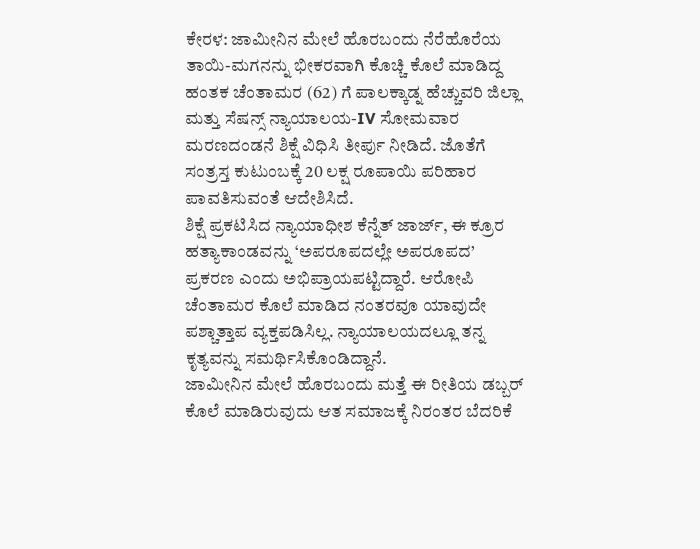ಕೇರಳ: ಜಾಮೀನಿನ ಮೇಲೆ ಹೊರಬಂದು ನೆರೆಹೊರೆಯ ತಾಯಿ-ಮಗನನ್ನು ಭೀಕರವಾಗಿ ಕೊಚ್ಚಿ ಕೊಲೆ ಮಾಡಿದ್ದ ಹಂತಕ ಚೆಂತಾಮರ (62) ಗೆ ಪಾಲಕ್ಕಾಡ್ನ ಹೆಚ್ಚುವರಿ ಜಿಲ್ಲಾ ಮತ್ತು ಸೆಷನ್ಸ್ ನ್ಯಾಯಾಲಯ-IV ಸೋಮವಾರ ಮರಣದಂಡನೆ ಶಿಕ್ಷೆ ವಿಧಿಸಿ ತೀರ್ಪು ನೀಡಿದೆ. ಜೊತೆಗೆ ಸಂತ್ರಸ್ತ ಕುಟುಂಬಕ್ಕೆ 20 ಲಕ್ಷ ರೂಪಾಯಿ ಪರಿಹಾರ ಪಾವತಿಸುವಂತೆ ಆದೇಶಿಸಿದೆ.
ಶಿಕ್ಷೆ ಪ್ರಕಟಿಸಿದ ನ್ಯಾಯಾಧೀಶ ಕೆನ್ನೆತ್ ಜಾರ್ಜ್, ಈ ಕ್ರೂರ ಹತ್ಯಾಕಾಂಡವನ್ನು ‘ಅಪರೂಪದಲ್ಲೇ ಅಪರೂಪದ’ ಪ್ರಕರಣ ಎಂದು ಅಭಿಪ್ರಾಯಪಟ್ಟಿದ್ದಾರೆ. ಆರೋಪಿ ಚೆಂತಾಮರ ಕೊಲೆ ಮಾಡಿದ ನಂತರವೂ ಯಾವುದೇ ಪಶ್ಚಾತ್ತಾಪ ವ್ಯಕ್ತಪಡಿಸಿಲ್ಲ. ನ್ಯಾಯಾಲಯದಲ್ಲೂ ತನ್ನ ಕೃತ್ಯವನ್ನು ಸಮರ್ಥಿಸಿಕೊಂಡಿದ್ದಾನೆ.
ಜಾಮೀನಿನ ಮೇಲೆ ಹೊರಬಂದು ಮತ್ತೆ ಈ ರೀತಿಯ ಡಬ್ಬರ್ ಕೊಲೆ ಮಾಡಿರುವುದು ಆತ ಸಮಾಜಕ್ಕೆ ನಿರಂತರ ಬೆದರಿಕೆ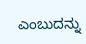ಎಂಬುದನ್ನು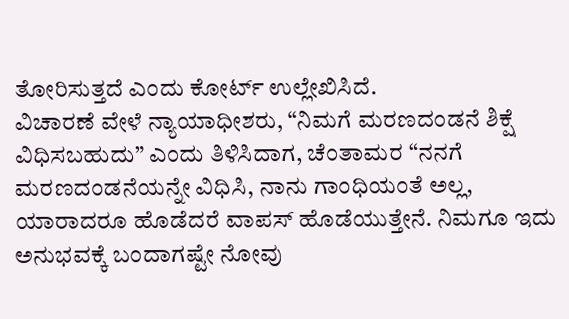ತೋರಿಸುತ್ತದೆ ಎಂದು ಕೋರ್ಟ್ ಉಲ್ಲೇಖಿಸಿದೆ.
ವಿಚಾರಣೆ ವೇಳೆ ನ್ಯಾಯಾಧೀಶರು, “ನಿಮಗೆ ಮರಣದಂಡನೆ ಶಿಕ್ಷೆ ವಿಧಿಸಬಹುದು” ಎಂದು ತಿಳಿಸಿದಾಗ, ಚೆಂತಾಮರ “ನನಗೆ ಮರಣದಂಡನೆಯನ್ನೇ ವಿಧಿಸಿ, ನಾನು ಗಾಂಧಿಯಂತೆ ಅಲ್ಲ, ಯಾರಾದರೂ ಹೊಡೆದರೆ ವಾಪಸ್ ಹೊಡೆಯುತ್ತೇನೆ. ನಿಮಗೂ ಇದು ಅನುಭವಕ್ಕೆ ಬಂದಾಗಷ್ಟೇ ನೋವು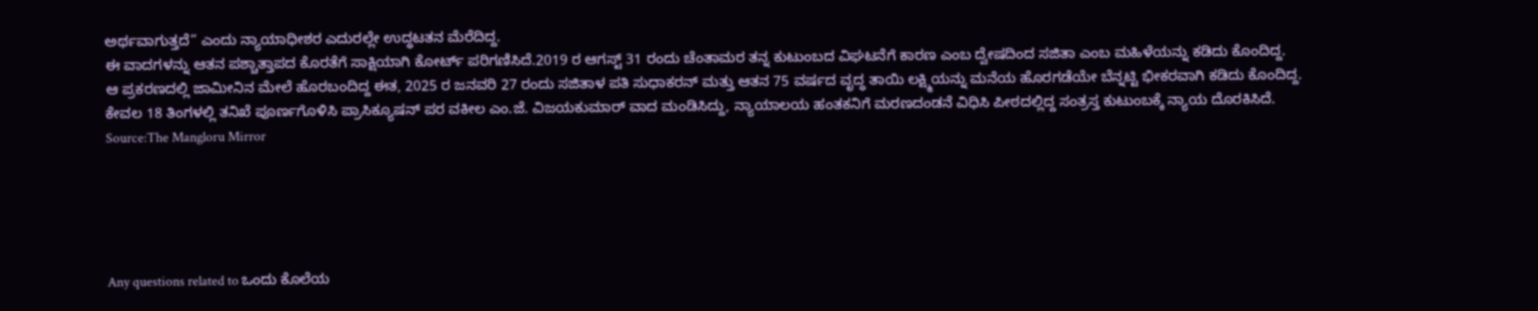ಅರ್ಥವಾಗುತ್ತದೆ” ಎಂದು ನ್ಯಾಯಾಧೀಶರ ಎದುರಲ್ಲೇ ಉದ್ಧಟತನ ಮೆರೆದಿದ್ದ.
ಈ ವಾದಗಳನ್ನು ಆತನ ಪಶ್ಚಾತ್ತಾಪದ ಕೊರತೆಗೆ ಸಾಕ್ಷಿಯಾಗಿ ಕೋರ್ಟ್ ಪರಿಗಣಿಸಿದೆ.2019 ರ ಆಗಸ್ಟ್ 31 ರಂದು ಚೆಂತಾಮರ ತನ್ನ ಕುಟುಂಬದ ವಿಘಟನೆಗೆ ಕಾರಣ ಎಂಬ ದ್ವೇಷದಿಂದ ಸಜಿತಾ ಎಂಬ ಮಹಿಳೆಯನ್ನು ಕಡಿದು ಕೊಂದಿದ್ದ.
ಆ ಪ್ರಕರಣದಲ್ಲಿ ಜಾಮೀನಿನ ಮೇಲೆ ಹೊರಬಂದಿದ್ದ ಈತ, 2025 ರ ಜನವರಿ 27 ರಂದು ಸಜಿತಾಳ ಪತಿ ಸುಧಾಕರನ್ ಮತ್ತು ಆತನ 75 ವರ್ಷದ ವೃದ್ಧ ತಾಯಿ ಲಕ್ಷ್ಮಿಯನ್ನು ಮನೆಯ ಹೊರಗಡೆಯೇ ಬೆನ್ನಟ್ಟಿ ಭೀಕರವಾಗಿ ಕಡಿದು ಕೊಂದಿದ್ದ. ಕೇವಲ 18 ತಿಂಗಳಲ್ಲಿ ತನಿಖೆ ಪೂರ್ಣಗೊಳಿಸಿ ಪ್ರಾಸಿಕ್ಯೂಷನ್ ಪರ ವಕೀಲ ಎಂ.ಜೆ. ವಿಜಯಕುಮಾರ್ ವಾದ ಮಂಡಿಸಿದ್ದು, ನ್ಯಾಯಾಲಯ ಹಂತಕನಿಗೆ ಮರಣದಂಡನೆ ವಿಧಿಸಿ ಪೀಠದಲ್ಲಿದ್ದ ಸಂತ್ರಸ್ತ ಕುಟುಂಬಕ್ಕೆ ನ್ಯಾಯ ದೊರಕಿಸಿದೆ.
Source:The Mangloru Mirror





Any questions related to ಒಂದು ಕೊಲೆಯ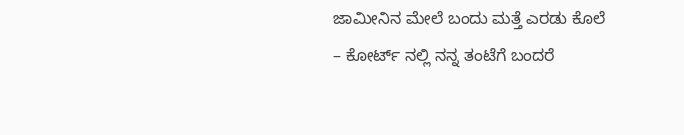ಜಾಮೀನಿನ ಮೇಲೆ ಬಂದು ಮತ್ತೆ ಎರಡು ಕೊಲೆ – ಕೋರ್ಟ್ ನಲ್ಲಿ ನನ್ನ ತಂಟೆಗೆ ಬಂದರೆ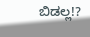ಬಿಡಲ್ಲ!?